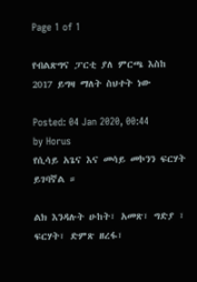Page 1 of 1

የብልጽግና ፓርቲ ያለ ምርጫ እስከ 2017 ይግዛ ማለት ስህተት ነው

Posted: 04 Jan 2020, 00:44
by Horus
የሲሳይ አጌና እና መሳይ መኮንን ፍርሃት ይገባኛል ።

ልክ እንዳሉት ሁከት፣ አመጽ፣ ግድያ ፣ ፍርሃት፣ ድምጽ ዘረፋ፣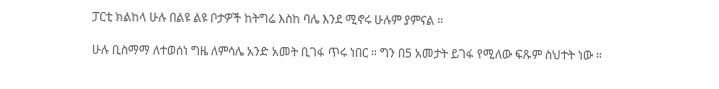ፓርቲ ክልከላ ሁሉ በልዩ ልዩ ቦታዎች ከትግሬ እስከ ባሌ እንደ ሚኖሩ ሁሉም ያምናል ።

ሁሉ ቢስማማ ለተወሰነ ግዜ ለምሳሌ አንድ አመት ቢገፋ ጥሩ ነበር ። ግን በ5 አመታት ይገፋ የሚለው ፍጹም ስህተት ነው ።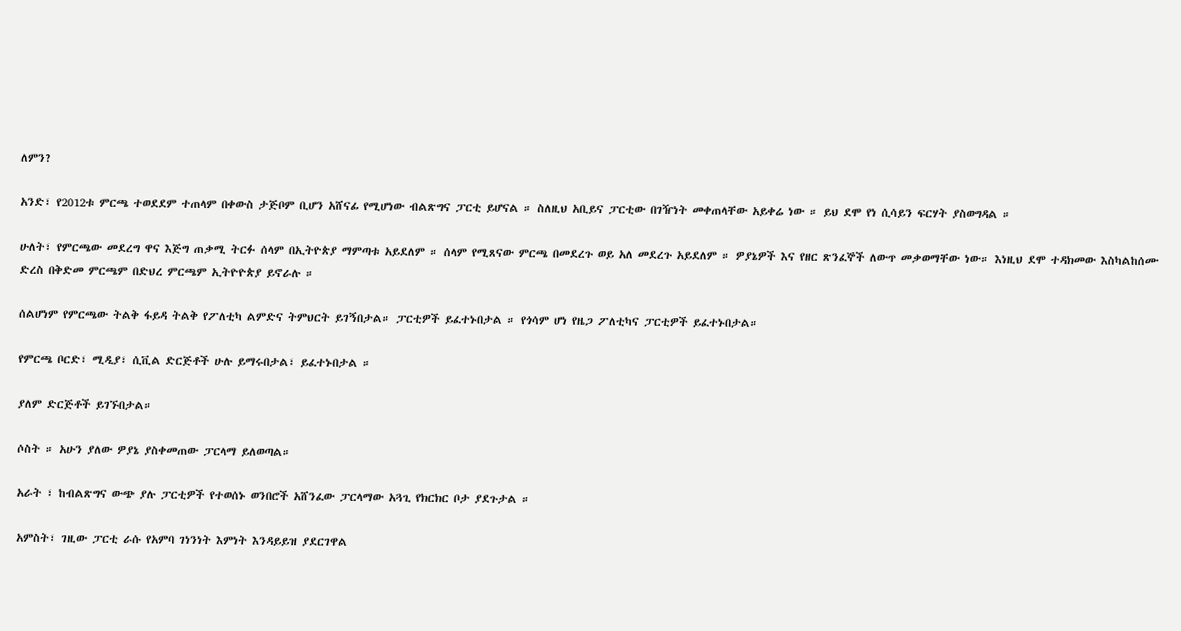ለምን?

አንድ፣ የ2012ቱ ምርጫ ተወደደም ተጠላም በቀውስ ታጅቦም ቢሆን አሸናፊ የሚሆነው ብልጽግና ፓርቲ ይሆናል ። ስለዚህ አቢይና ፓርቲው በገዥነት መቀጠላቸው አይቀሬ ነው ። ይህ ደሞ የነ ሲሳይን ፍርሃት ያስወግዳል ።

ሁለት፣ የምርጫው መደረግ ዋና እጅግ ጠቃሚ ትርፉ ሰላም በኢትዮጵያ ማምጣቱ አይደለም ። ሰላም የሚጸናው ምርጫ በመደረጉ ወይ አለ መደረጉ አይደለም ። ዎያኔዎች እና የዘር ጽንፈኞች ለውጥ መቃወማቸው ነው። እነዚህ ደሞ ተዳክመው እስካልከሰሙ ድረስ በቅድመ ምርጫም በድህረ ምርጫም ኢትዮዮጵያ ይኖራሉ ።

ሰልሆነም የምርጫው ትልቅ ፋይዳ ትልቅ የፖለቲካ ልምድና ትምህርት ይገኝበታል። ፓርቲዎች ይፈተኑበታል ። የጎሳም ሆነ የዜጋ ፖለቲካና ፓርቲዎች ይፈተኑበታል።

የምርጫ ቦርድ፣ ሚዲያ፣ ሲቪል ድርጅቶች ሁሉ ይማሩበታል፣ ይፈተኑበታል ።

ያለም ድርጅቶች ይገኙበታል።

ሶስት ። አሁን ያለው ዎያኔ ያስቀመጠው ፓርላማ ይለወጣል።

አራት ፣ ከብልጽግና ውጭ ያሉ ፓርቲዎች የተወሰኑ ወንበሮች አሸንፈው ፓርላማው አጓጊ የክርክር ቦታ ያደጉታል ።

አምስት፣ ገዚው ፓርቲ ራሱ የአምባ ገነንነት እምነት እንዳይይዝ ያደርገዋል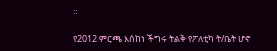።

የ2012 ምርጫ እሰከነ ችግሩ ትልቅ የፖለቲካ ት/ቤት ሆኖ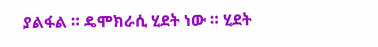ያልፋል ። ዴሞክራሲ ሂደት ነው ። ሂደት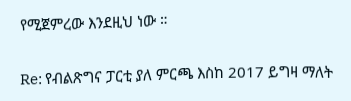የሚጀምረው እንደዚህ ነው ።

Re: የብልጽግና ፓርቲ ያለ ምርጫ እስከ 2017 ይግዛ ማለት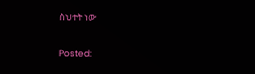ስህተት ነው

Posted: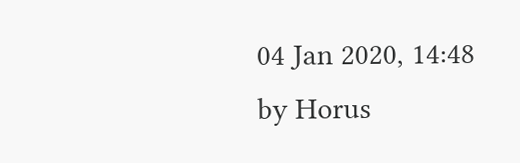04 Jan 2020, 14:48
by Horus